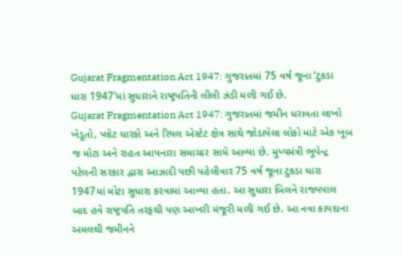Gujarat Fragmentation Act 1947: ગુજરાતમાં 75 વર્ષ જૂના ‘ટુકડા ધારા 1947'માં સુધારાને રાષ્ટ્રપતિની લીલી ઝંડી મળી ગઈ છે.
Gujarat Fragmentation Act 1947: ગુજરાતમાં જમીન ધરાવતા લાખો ખેડૂતો, પ્લોટ ધારકો અને રિયલ એસ્ટેટ ક્ષેત્ર સાથે જોડાયેલા લોકો માટે એક ખૂબ જ મોટા અને રાહત આપનારા સમાચાર સામે આવ્યા છે. મુખ્યમંત્રી ભૂપેન્દ્ર પટેલની સરકાર દ્વારા આઝાદી પછી પહેલીવાર 75 વર્ષ જૂના ટુકડા ધારા 1947માં મોટા સુધારા કરવામાં આવ્યા હતા. આ સુધારા બિલને રાજ્યપાલ બાદ હવે રાષ્ટ્રપતિ તરફથી પણ આખરી મંજૂરી મળી ગઈ છે. આ નવા કાયદાના અમલથી જમીનને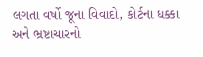લગતા વર્ષો જૂના વિવાદો, કોર્ટના ધક્કા અને ભ્રષ્ટાચારનો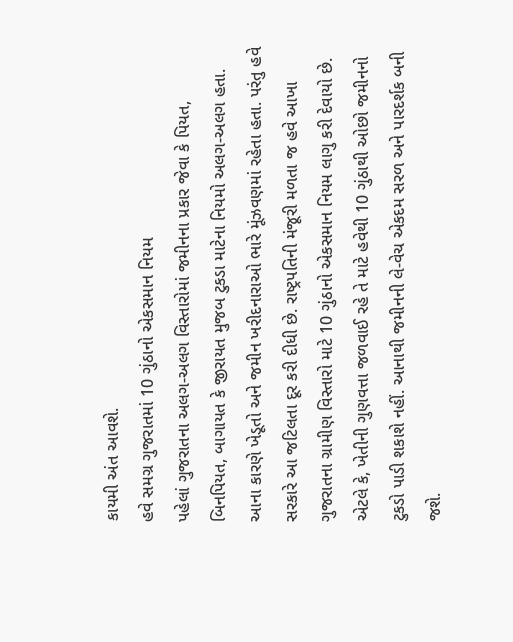કાયમી અંત આવશે.
હવે સમગ્ર ગુજરાતમાં 10 ગુંઠાનો એકસમાન નિયમ
પહેલાં ગુજરાતના અલગ-અલગ વિસ્તારોમાં જમીનના પ્રકાર જેવા કે પિયત, બિનપિયત, બાગાયત કે જીરાયત મુજબ ટુકડા માટેના નિયમો અલગ-અલગ હતા. આના કારણે ખેડૂતો અને જમીન ખરીદનારાઓ ભારે મૂંઝવણમાં રહેતા હતા. પરંતુ હવે સરકારે આ જટિલતા દૂર કરી દીધી છે. રાષ્ટ્રપતિની મંજૂરી મળતા જ હવે આખા ગુજરાતના ગ્રામીણ વિસ્તારો માટે 10 ગુંઠાનો એકસમાન નિયમ લાગુ કરી દેવાયો છે. એટલે કે, ખેતીની ગુણવત્તા જળવાઈ રહે તે માટે હવેથી 10 ગુંઠાથી ઓછો જમીનનો ટુકડો પાડી શકાશે નહીં. આનાથી જમીનની લે-વેચ એકદમ સરળ અને પારદર્શક બની જશે.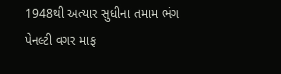1948થી અત્યાર સુધીના તમામ ભંગ પેનલ્ટી વગર માફ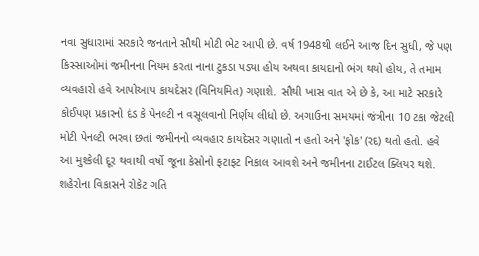નવા સુધારામાં સરકારે જનતાને સૌથી મોટી ભેટ આપી છે. વર્ષ 1948થી લઈને આજ દિન સુધી, જે પણ કિસ્સાઓમાં જમીનના નિયમ કરતા નાના ટુકડા પડ્યા હોય અથવા કાયદાનો ભંગ થયો હોય, તે તમામ વ્યવહારો હવે આપોઆપ કાયદેસર (વિનિયમિત) ગણાશે. સૌથી ખાસ વાત એ છે કે, આ માટે સરકારે કોઈપણ પ્રકારનો દંડ કે પેનલ્ટી ન વસૂલવાનો નિર્ણય લીધો છે. અગાઉના સમયમાં જંત્રીના 10 ટકા જેટલી મોટી પેનલ્ટી ભરવા છતાં જમીનનો વ્યવહાર કાયદેસર ગણાતો ન હતો અને 'ફોક' (રદ) થતો હતો. હવે આ મુશ્કેલી દૂર થવાથી વર્ષો જૂના કેસોનો ફટાફટ નિકાલ આવશે અને જમીનના ટાઈટલ ક્લિયર થશે.
શહેરોના વિકાસને રોકેટ ગતિ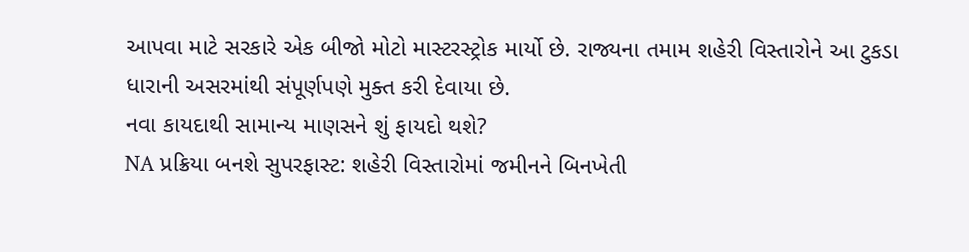આપવા માટે સરકારે એક બીજો મોટો માસ્ટરસ્ટ્રોક માર્યો છે. રાજ્યના તમામ શહેરી વિસ્તારોને આ ટુકડા ધારાની અસરમાંથી સંપૂર્ણપણે મુક્ત કરી દેવાયા છે.
નવા કાયદાથી સામાન્ય માણસને શું ફાયદો થશે?
NA પ્રક્રિયા બનશે સુપરફાસ્ટ: શહેરી વિસ્તારોમાં જમીનને બિનખેતી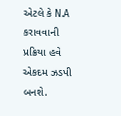એટલે કે N.A કરાવવાની પ્રક્રિયા હવે એકદમ ઝડપી બનશે.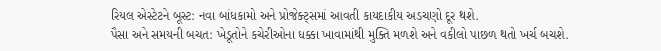રિયલ એસ્ટેટને બૂસ્ટ: નવા બાંધકામો અને પ્રોજેક્ટ્સમાં આવતી કાયદાકીય અડચણો દૂર થશે.
પૈસા અને સમયની બચત: ખેડૂતોને કચેરીઓના ધક્કા ખાવામાંથી મુક્તિ મળશે અને વકીલો પાછળ થતો ખર્ચ બચશે.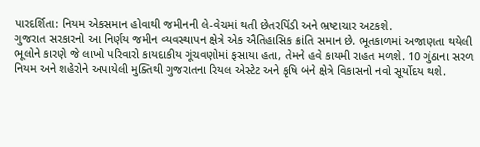પારદર્શિતા: નિયમ એકસમાન હોવાથી જમીનની લે-વેચમાં થતી છેતરપિંડી અને ભ્રષ્ટાચાર અટકશે.
ગુજરાત સરકારનો આ નિર્ણય જમીન વ્યવસ્થાપન ક્ષેત્રે એક ઐતિહાસિક ક્રાંતિ સમાન છે. ભૂતકાળમાં અજાણતા થયેલી ભૂલોને કારણે જે લાખો પરિવારો કાયદાકીય ગૂંચવણોમાં ફસાયા હતા, તેમને હવે કાયમી રાહત મળશે. 10 ગુંઠાના સરળ નિયમ અને શહેરોને અપાયેલી મુક્તિથી ગુજરાતના રિયલ એસ્ટેટ અને કૃષિ બંને ક્ષેત્રે વિકાસનો નવો સૂર્યોદય થશે.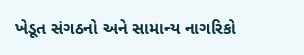ખેડૂત સંગઠનો અને સામાન્ય નાગરિકો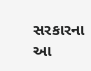સરકારના આ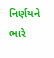નિર્ણયને ભારે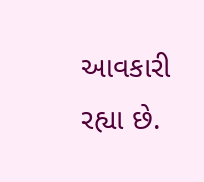આવકારી રહ્યા છે.